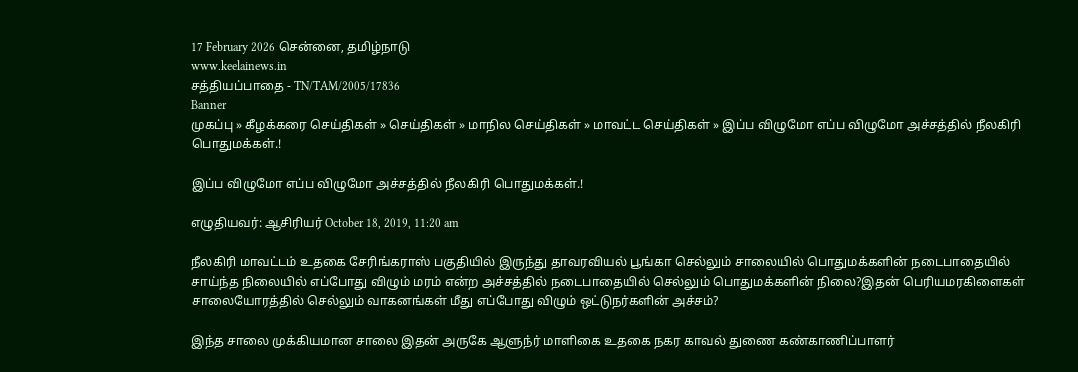17 February 2026 சென்னை, தமிழ்நாடு
www.keelainews.in
சத்தியப்பாதை - TN/TAM/2005/17836
Banner
முகப்பு » கீழக்கரை செய்திகள் » செய்திகள் » மாநில செய்திகள் » மாவட்ட செய்திகள் » இப்ப விழுமோ எப்ப விழுமோ அச்சத்தில் நீலகிரி பொதுமக்கள்.!

இப்ப விழுமோ எப்ப விழுமோ அச்சத்தில் நீலகிரி பொதுமக்கள்.!

எழுதியவர்: ஆசிரியர் October 18, 2019, 11:20 am

நீலகிரி மாவட்டம் உதகை சேரிங்கராஸ் பகுதியில் இருந்து தாவரவியல் பூங்கா செல்லும் சாலையில் பொதுமக்களின் நடைபாதையில் சாய்ந்த நிலையில் எப்போது விழும் மரம் என்ற அச்சத்தில் நடைபாதையில் செல்லும் பொதுமக்களின் நிலை?இதன் பெரியமரகிளைகள் சாலையோரத்தில் செல்லும் வாகனங்கள் மீது எப்போது விழும் ஒட்டுநர்களின் அச்சம்?

இந்த சாலை முக்கியமான சாலை இதன் அருகே ஆளுந்ர் மாளிகை உதகை நகர காவல் துணை கண்காணிப்பாளர்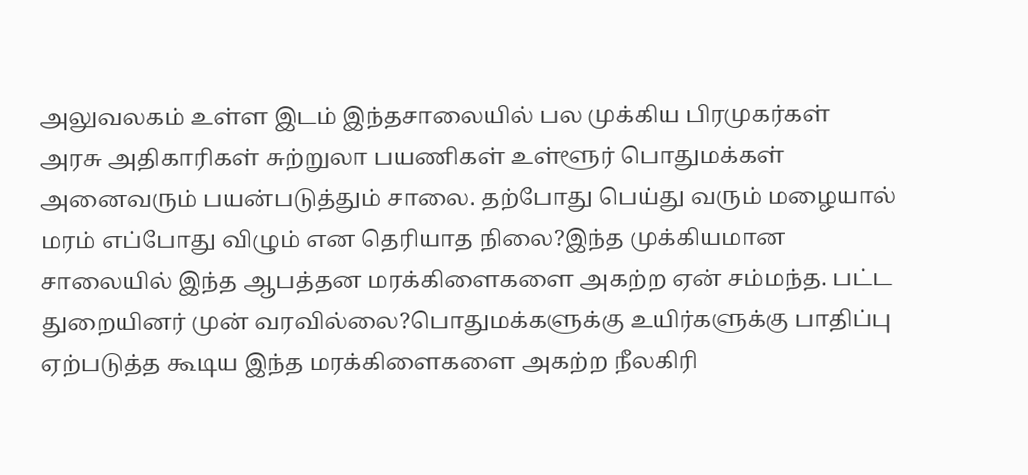அலுவலகம் உள்ள இடம் இந்தசாலையில் பல முக்கிய பிரமுகர்கள் அரசு அதிகாரிகள் சுற்றுலா பயணிகள் உள்ளூர் பொதுமக்கள் அனைவரும் பயன்படுத்தும் சாலை. தற்போது பெய்து வரும் மழையால் மரம் எப்போது விழும் என தெரியாத நிலை?இந்த முக்கியமான சாலையில் இந்த ஆபத்தன மரக்கிளைகளை அகற்ற ஏன் சம்மந்த. பட்ட துறையினர் முன் வரவில்லை?பொதுமக்களுக்கு உயிர்களுக்கு பாதிப்பு ஏற்படுத்த கூடிய இந்த மரக்கிளைகளை அகற்ற நீலகிரி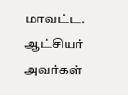மாவட்ட. ஆட்சியர் அவர்கள்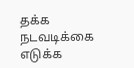தக்க நடவடிக்கை எடுக்க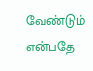வேண்டும் என்பதே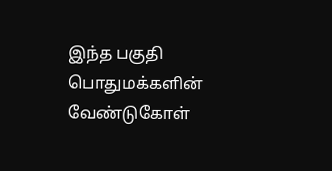இந்த பகுதி பொதுமக்களின் வேண்டுகோள்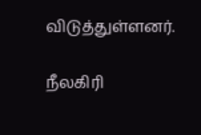விடுத்துள்ளனர்.

நீலகிரி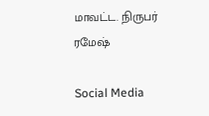மாவட்ட. நிருபர் ரமேஷ்

Social Media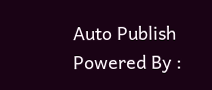Auto Publish Powered By :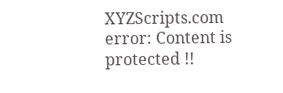XYZScripts.com
error: Content is protected !!